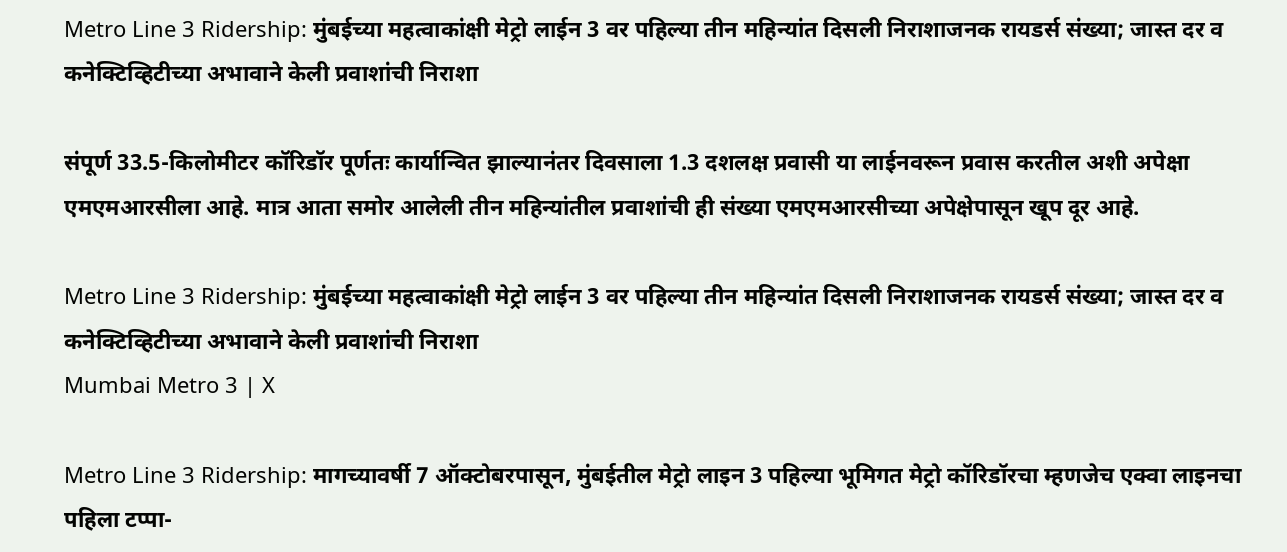Metro Line 3 Ridership: मुंबईच्या महत्वाकांक्षी मेट्रो लाईन 3 वर पहिल्या तीन महिन्यांत दिसली निराशाजनक रायडर्स संख्या; जास्त दर व कनेक्टिव्हिटीच्या अभावाने केली प्रवाशांची निराशा

संपूर्ण 33.5-किलोमीटर कॉरिडॉर पूर्णतः कार्यान्वित झाल्यानंतर दिवसाला 1.3 दशलक्ष प्रवासी या लाईनवरून प्रवास करतील अशी अपेक्षा एमएमआरसीला आहे. मात्र आता समोर आलेली तीन महिन्यांतील प्रवाशांची ही संख्या एमएमआरसीच्या अपेक्षेपासून खूप दूर आहे.

Metro Line 3 Ridership: मुंबईच्या महत्वाकांक्षी मेट्रो लाईन 3 वर पहिल्या तीन महिन्यांत दिसली निराशाजनक रायडर्स संख्या; जास्त दर व कनेक्टिव्हिटीच्या अभावाने केली प्रवाशांची निराशा
Mumbai Metro 3 | X

Metro Line 3 Ridership: मागच्यावर्षी 7 ऑक्टोबरपासून, मुंबईतील मेट्रो लाइन 3 पहिल्या भूमिगत मेट्रो कॉरिडॉरचा म्हणजेच एक्वा लाइनचा पहिला टप्पा-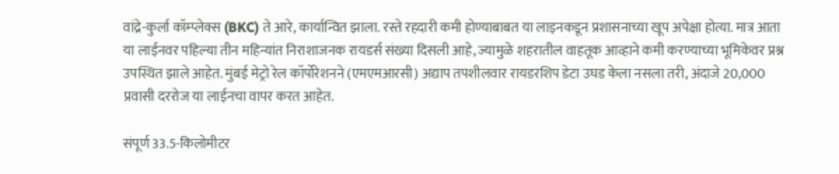वांद्रे-कुर्ला कॉम्प्लेक्स (BKC) ते आरे, कार्यान्वित झाला. रस्ते रहदारी कमी होण्याबाबत या लाइनकडून प्रशासनाच्या खूप अपेक्षा होत्या. मात्र आता या लाईनवर पहिल्या तीन महिन्यांत निराशाजनक रायडर्स संख्या दिसली आहे, ज्यामुळे शहरातील वाहतूक आव्हाने कमी करण्याच्या भूमिकेवर प्रश्न उपस्थित झाले आहेत. मुंबई मेट्रो रेल कॉर्पोरेशनने (एमएमआरसी) अद्याप तपशीलवार रायडरशिप डेटा उघड केला नसला तरी, अंदाजे 20,000 प्रवासी दररोज या लाईनचा वापर करत आहेत.

संपूर्ण 33.5-किलोमीटर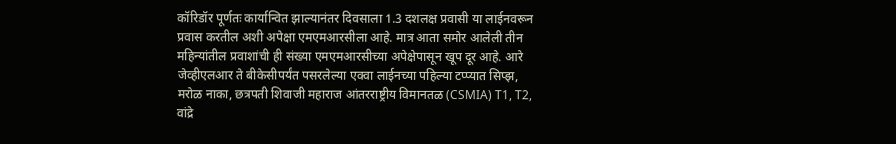कॉरिडॉर पूर्णतः कार्यान्वित झाल्यानंतर दिवसाला 1.3 दशलक्ष प्रवासी या लाईनवरून प्रवास करतील अशी अपेक्षा एमएमआरसीला आहे. मात्र आता समोर आलेली तीन महिन्यांतील प्रवाशांची ही संख्या एमएमआरसीच्या अपेक्षेपासून खूप दूर आहे. आरे जेव्हीएलआर ते बीकेसीपर्यंत पसरलेल्या एक्वा लाईनच्या पहिल्या टप्प्यात सिप्झ, मरोळ नाका, छत्रपती शिवाजी महाराज आंतरराष्ट्रीय विमानतळ (CSMIA) T1, T2, वांद्रे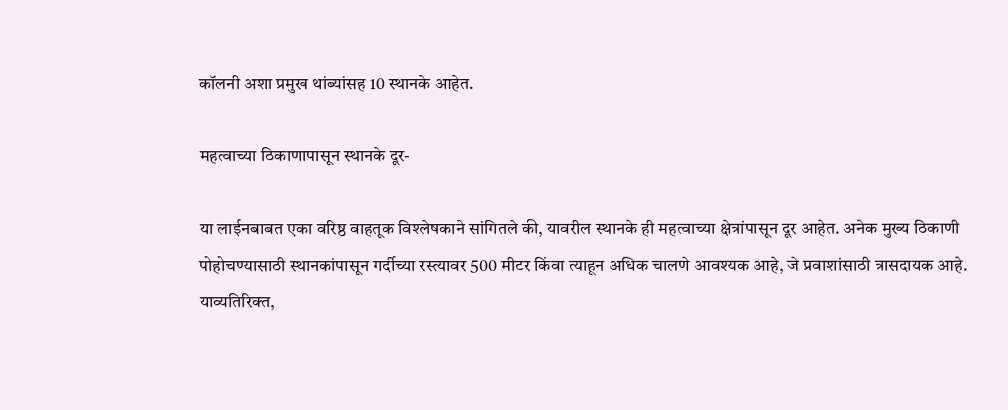कॉलनी अशा प्रमुख थांब्यांसह 10 स्थानके आहेत.

महत्वाच्या ठिकाणापासून स्थानके दूर-

या लाईनबाबत एका वरिष्ठ वाहतूक विश्लेषकाने सांगितले की, यावरील स्थानके ही महत्वाच्या क्षेत्रांपासून दूर आहेत. अनेक मुख्य ठिकाणी पोहोचण्यासाठी स्थानकांपासून गर्दीच्या रस्त्यावर 500 मीटर किंवा त्याहून अधिक चालणे आवश्यक आहे, जे प्रवाशांसाठी त्रासदायक आहे. याव्यतिरिक्त,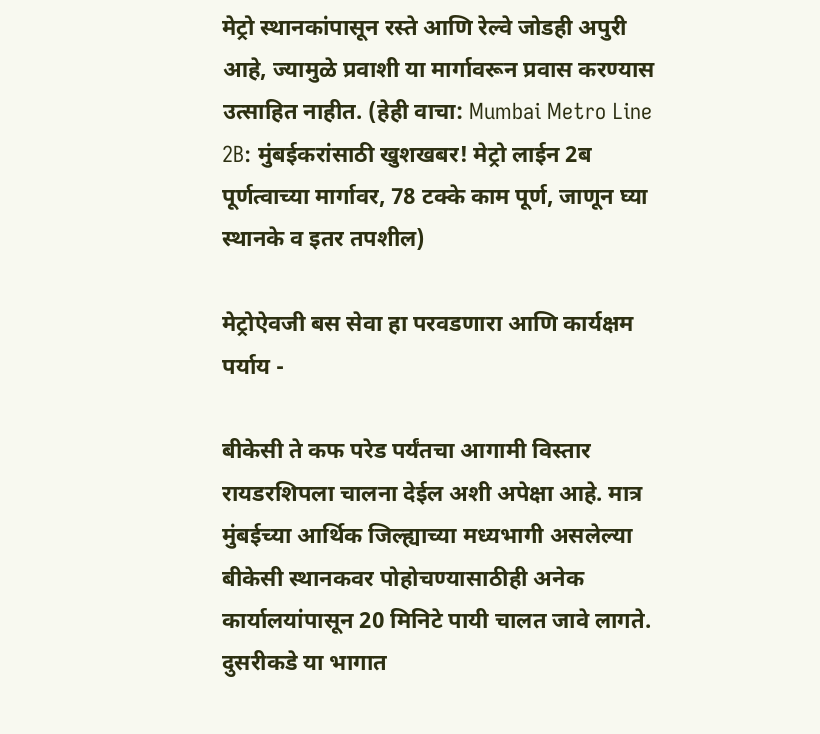मेट्रो स्थानकांपासून रस्ते आणि रेल्वे जोडही अपुरी आहे, ज्यामुळे प्रवाशी या मार्गावरून प्रवास करण्यास उत्साहित नाहीत. (हेही वाचा: Mumbai Metro Line 2B: मुंबईकरांसाठी खुशखबर! मेट्रो लाईन 2ब पूर्णत्वाच्या मार्गावर, 78 टक्के काम पूर्ण, जाणून घ्या स्थानके व इतर तपशील)

मेट्रोऐवजी बस सेवा हा परवडणारा आणि कार्यक्षम पर्याय -

बीकेसी ते कफ परेड पर्यंतचा आगामी विस्तार रायडरशिपला चालना देईल अशी अपेक्षा आहे. मात्र मुंबईच्या आर्थिक जिल्ह्याच्या मध्यभागी असलेल्या बीकेसी स्थानकवर पोहोचण्यासाठीही अनेक कार्यालयांपासून 20 मिनिटे पायी चालत जावे लागते. दुसरीकडे या भागात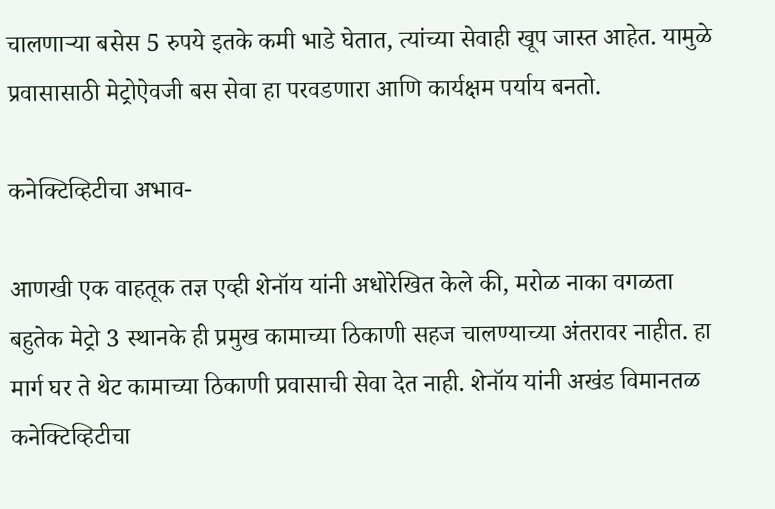चालणाऱ्या बसेस 5 रुपये इतके कमी भाडे घेतात, त्यांच्या सेवाही खूप जास्त आहेत. यामुळे प्रवासासाठी मेट्रोऐवजी बस सेवा हा परवडणारा आणि कार्यक्षम पर्याय बनतो.

कनेक्टिव्हिटीचा अभाव-

आणखी एक वाहतूक तज्ञ एव्ही शेनॉय यांनी अधोरेखित केले की, मरोळ नाका वगळता बहुतेक मेट्रो 3 स्थानके ही प्रमुख कामाच्या ठिकाणी सहज चालण्याच्या अंतरावर नाहीत. हा मार्ग घर ते थेट कामाच्या ठिकाणी प्रवासाची सेवा देत नाही. शेनॉय यांनी अखंड विमानतळ कनेक्टिव्हिटीचा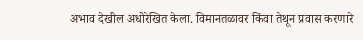अभाव देखील अधोरेखित केला. विमानतळावर किंवा तेथून प्रवास करणारे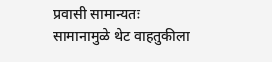प्रवासी सामान्यतः सामानामुळे थेट वाहतुकीला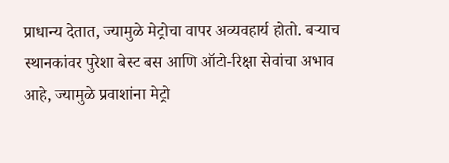प्राधान्य देतात, ज्यामुळे मेट्रोचा वापर अव्यवहार्य होतो. बऱ्याच स्थानकांवर पुरेशा बेस्ट बस आणि ऑटो-रिक्षा सेवांचा अभाव आहे, ज्यामुळे प्रवाशांना मेट्रो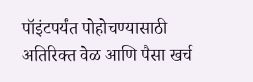पॉइंटपर्यंत पोहोचण्यासाठी अतिरिक्त वेळ आणि पैसा खर्च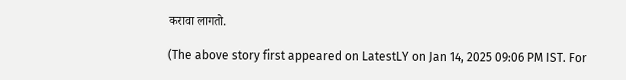करावा लागतो.

(The above story first appeared on LatestLY on Jan 14, 2025 09:06 PM IST. For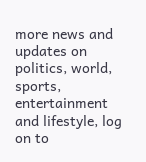more news and updates on politics, world, sports, entertainment and lifestyle, log on to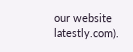our website latestly.com).